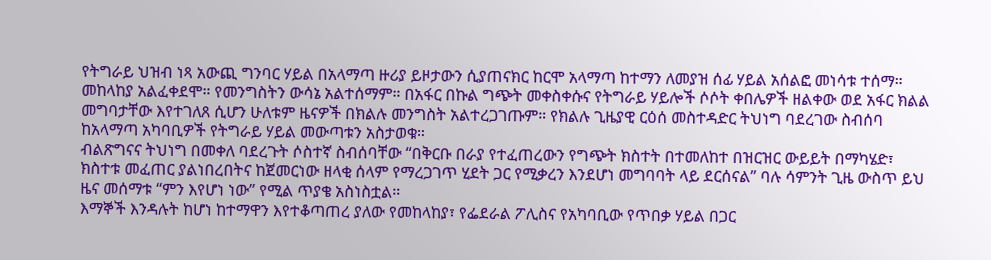የትግራይ ህዝብ ነጻ አውጪ ግንባር ሃይል በአላማጣ ዙሪያ ይዞታውን ሲያጠናክር ከርሞ አላማጣ ከተማን ለመያዝ ሰፊ ሃይል አሰልፎ መነሳቱ ተሰማ። መከላከያ አልፈቀደሞ። የመንግስትን ውሳኔ አልተሰማም። በአፋር በኩል ግጭት መቀስቀሱና የትግራይ ሃይሎች ሶሶት ቀበሌዎች ዘልቀው ወደ አፋር ክልል መግባታቸው እየተገለጸ ሲሆን ሁለቱም ዜናዎች በክልሉ መንግስት አልተረጋገጡም። የክልሉ ጊዜያዊ ርዕሰ መስተዳድር ትህነግ ባደረገው ስብሰባ ከአላማጣ አካባቢዎች የትግራይ ሃይል መውጣቱን አስታወቁ።
ብልጽግናና ትህነግ በመቀለ ባደረጉት ሶስተኛ ስብሰባቸው “በቅርቡ በራያ የተፈጠረውን የግጭት ክስተት በተመለከተ በዝርዝር ውይይት በማካሄድ፣ ክስተቱ መፈጠር ያልነበረበትና ከጀመርነው ዘላቂ ሰላም የማረጋገጥ ሂደት ጋር የሚቃረን እንደሆነ መግባባት ላይ ደርሰናል” ባሉ ሳምንት ጊዜ ውስጥ ይህ ዜና መሰማቱ “ምን እየሆነ ነው” የሚል ጥያቄ አስነስቷል።
እማኞች እንዳሉት ከሆነ ከተማዋን እየተቆጣጠረ ያለው የመከላከያ፣ የፌደራል ፖሊስና የአካባቢው የጥበቃ ሃይል በጋር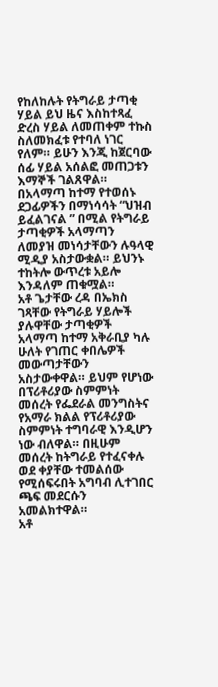የከለከሉት የትግራይ ታጣቂ ሃይል ይህ ዜና እስከተጻፈ ድረስ ሃይል ለመጠቀም ተኩስ ስለመክፈቱ የተባለ ነገር የለም። ይሁን እንጂ ከጀርባው ሰፊ ሃይል አሰልፎ መጠጋቱን እማኞች ገልጸዋል።
በአላማጣ ከተማ የተወሰኑ ደጋፊዎችን በማነሳሳት “ህዝብ ይፈልገናል ” በሚል የትግራይ ታጣቂዎች አላማጣን ለመያዝ መነሳታቸውን ሉዓላዊ ሚዲያ አስታውቋል። ይህንኑ ተከትሎ ውጥረቱ አይሎ እንዳለም ጠቁሟል።
አቶ ጌታቸው ረዳ በኤክስ ገጻቸው የትግራይ ሃይሎች ያሉዋቸው ታጣቂዎች አላማጣ ከተማ አቅራቢያ ካሉ ሁለት የገጠር ቀበሌዎች መውጣታቸውን አስታውቀዋል። ይህም የሆነው በፕሪቶሪያው ስምምነት መሰረት የፌደራል መንግስትና የአማራ ክልል የፕሪቶሪያው ስምምነት ተግባራዊ እንዲሆን ነው ብለዋል። በዚሁም መሰረት ከትግራይ የተፈናቀሉ ወደ ቀያቸው ተመልሰው የሚሰፍሩበት አግባብ ሊተገበር ጫፍ መደርሱን አመልክተዋል።
አቶ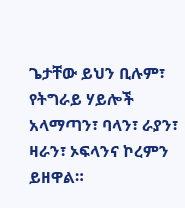ጌታቸው ይህን ቢሉም፣ የትግራይ ሃይሎች አላማጣን፣ ባላን፣ ራያን፣ ዛራን፣ ኦፍላንና ኮረምን ይዘዋል።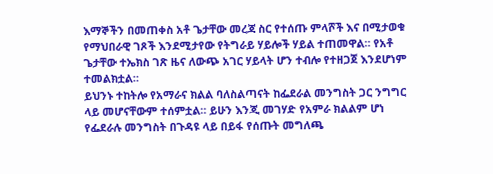እማኞችን በመጠቀስ አቶ ጌታቸው መረጃ ስር የተሰጡ ምላሾች እና በሚታወቁ የማህበራዊ ገጾች እንደሚታየው የትግራይ ሃይሎች ሃይል ተጠመዋል። የአቶ ጌታቸው ተኤክስ ገጽ ዜና ለውጭ አገር ሃይላት ሆን ተብሎ የተዘጋጀ እንደሆነም ተመልክቷል።
ይህንኑ ተከትሎ የአማራና ክልል ባለስልጣናት ከፌደራል መንግስት ጋር ንግግር ላይ መሆናቸውም ተሰምቷል። ይሁን እንጂ መገሃድ የአምራ ክልልም ሆነ የፌደራሉ መንግስት በጉዳዩ ላይ በይፋ የሰጡት መግለጫ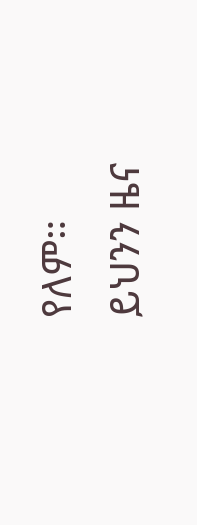የለም።
ይህንን ዜና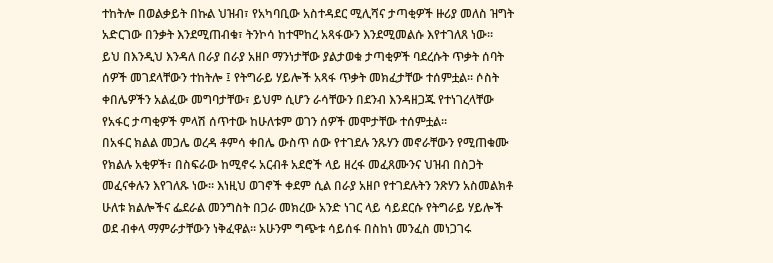ተከትሎ በወልቃይት በኩል ህዝብ፣ የአካባቢው አስተዳደር ሚሊሻና ታጣቂዎች ዙሪያ መለስ ዝግት አድርገው በንቃት እንደሚጠብቁ፣ ትንኮሳ ከተሞከረ አጻፋውን እንደሚመልሱ እየተገለጸ ነው።
ይህ በእንዲህ እንዳለ በራያ በራያ አዘቦ ማንነታቸው ያልታወቁ ታጣቂዎች ባደረሱት ጥቃት ሰባት ሰዎች መገደላቸውን ተከትሎ ፤ የትግራይ ሃይሎች አጻፋ ጥቃት መክፈታቸው ተሰምቷል። ሶስት ቀበሌዎችን አልፈው መግባታቸው፣ ይህም ሲሆን ራሳቸውን በደንብ እንዳዘጋጁ የተነገረላቸው የአፋር ታጣቂዎች ምላሽ ሰጥተው ከሁለቱም ወገን ሰዎች መሞታቸው ተሰምቷል።
በአፋር ክልል መጋሌ ወረዳ ቶምሳ ቀበሌ ውስጥ ሰው የተገደሉ ንጹሃን መኖራቸውን የሚጠቁሙ የክልሉ አቂዎች፣ በስፍራው ከሚኖሩ አርብቶ አደሮች ላይ ዘረፋ መፈጸሙንና ህዝብ በስጋት መፈናቀሉን እየገለጹ ነው። እነዚህ ወገኖች ቀደም ሲል በራያ አዘቦ የተገደሉትን ንጽሃን አስመልክቶ ሁለቱ ክልሎችና ፌደራል መንግስት በጋራ መክረው አንድ ነገር ላይ ሳይደርሱ የትግራይ ሃይሎች ወደ ብቀላ ማምራታቸውን ነቅፈዋል። አሁንም ግጭቱ ሳይሰፋ በስከነ መንፈስ መነጋገሩ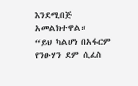እንደሚበጅ አመልክተዋል።
“ይህ ካልሆነ በአፋርም የንፁሃን ደም ሲፈስ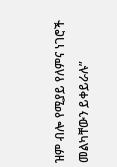ዝም ብሎ የሚያይ የለምና ነገሮች መልካቸውን ይቀይራሉ”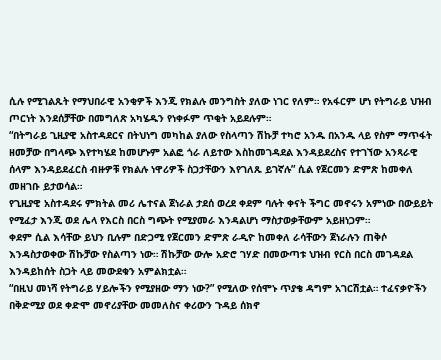ሲሉ የሚገልጹት የማህበራዊ አንቂዎች እንጂ የክልሉ መንግስት ያለው ነገር የለም። የአፋርም ሆነ የትግራይ ህዝብ ጦርነት እንደሰቻቸው በመግለጽ አካሄዱን የነቀፉም ጥቂት አይደሉም።
“በትግራይ ጊዚያዊ አስተዳደርና በትህነግ መካከል ያለው የስላጣን ሽኩቻ ተካሮ አንዱ በአንዱ ላይ የስም ማጥፋት ዘመቻው በግላጭ እየተካሄደ ከመሆኑም አልፎ ጎራ ለይተው እስከመገዳደል እንዳይደረስና የተገኘው አንጻራዊ ሰላም እንዳይደፈርስ ብዙዎቹ የክልሉ ነዋሪዎች ስጋታቸውን እየገለጹ ይገኛሉ” ሲል የጀርመን ድምጽ ከመቀለ መዘገቡ ይታወሳል።
የጊዚያዊ አስተዳደሩ ምክትል መሪ ሌተናል ጀነራል ታደሰ ወረደ ቀደም ባሉት ቀናት ችግር መኖሩን አምነው በውይይት የሚፈታ እንጂ ወደ ሌላ የእርስ በርስ ግጭት የሚያመራ እንዳልሆነ ማስታወቃቸውም አይዘነጋም።
ቀደም ሲል እሳቸው ይህን ቢሉም በድጋሚ የጀርመን ድምጽ ራዲዮ ከመቀለ ራሳቸውን ጀነራሉን ጠቅሶ እንዳስታወቀው ሽኩቻው የስልጣን ነው። ሽኩቻው ውሎ አድሮ ገሃድ በመውጣቱ ህዝብ የርስ በርስ መገዳደል እንዳይከሰት ስጋት ላይ መውደቁን አምልክቷል።
“በዚህ መነሻ የትግራይ ሃይሎችን የሚያዘው ማን ነው?” የሚለው የሰሞኑ ጥያቄ ዳግም አገርሽቷል። ተፈናቃዮችን በቅድሚያ ወደ ቀድሞ መኖሪያቸው መመለስና ቀሪውን ጉዳይ ሰክኖ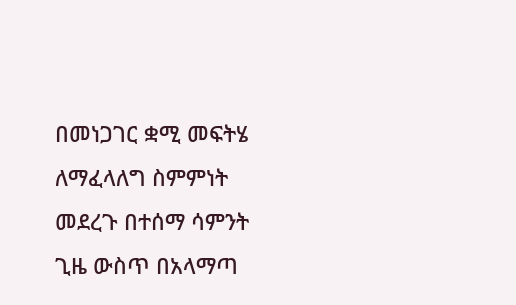በመነጋገር ቋሚ መፍትሄ ለማፈላለግ ስምምነት መደረጉ በተሰማ ሳምንት ጊዜ ውስጥ በአላማጣ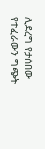ሊደረግ የታሰበው የተፈራውን ግጭት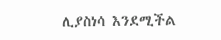ሊያስነሳ እንደሚችል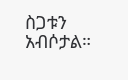ስጋቱን አብሶታል።